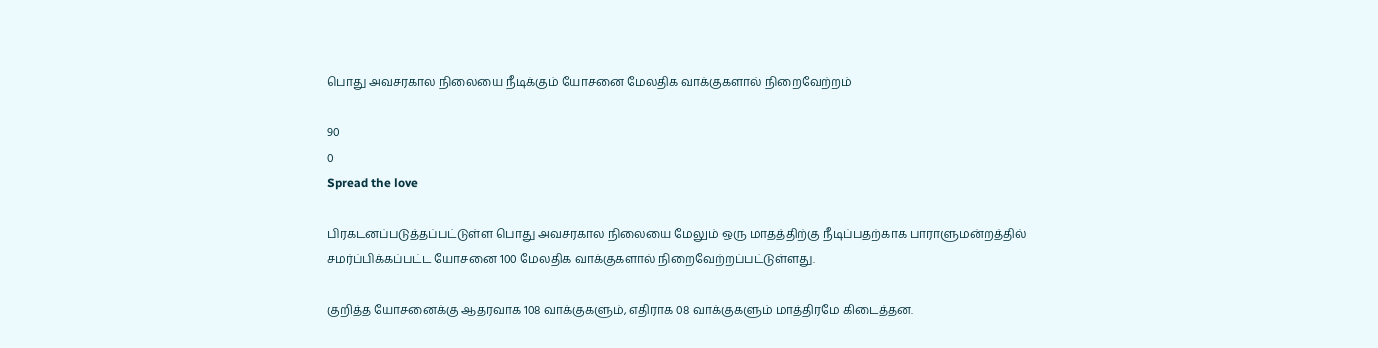பொது அவசரகால நிலையை நீடிக்கும் யோசனை மேலதிக வாக்குகளால் நிறைவேற்றம்

90
0
Spread the love

பிரகடனப்படுத்தப்பட்டுள்ள பொது அவசரகால நிலையை மேலும் ஒரு மாதத்திற்கு நீடிப்பதற்காக பாராளுமன்றத்தில் சமர்ப்பிக்கப்பட்ட யோசனை 100 மேலதிக வாக்குகளால் நிறைவேற்றப்பட்டுள்ளது.

குறித்த யோசனைக்கு ஆதரவாக 108 வாக்குகளும், எதிராக 08 வாக்குகளும் மாத்திரமே கிடைத்தன.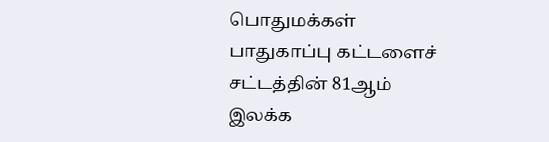பொதுமக்கள் பாதுகாப்பு கட்டளைச் சட்டத்தின் 81ஆம் இலக்க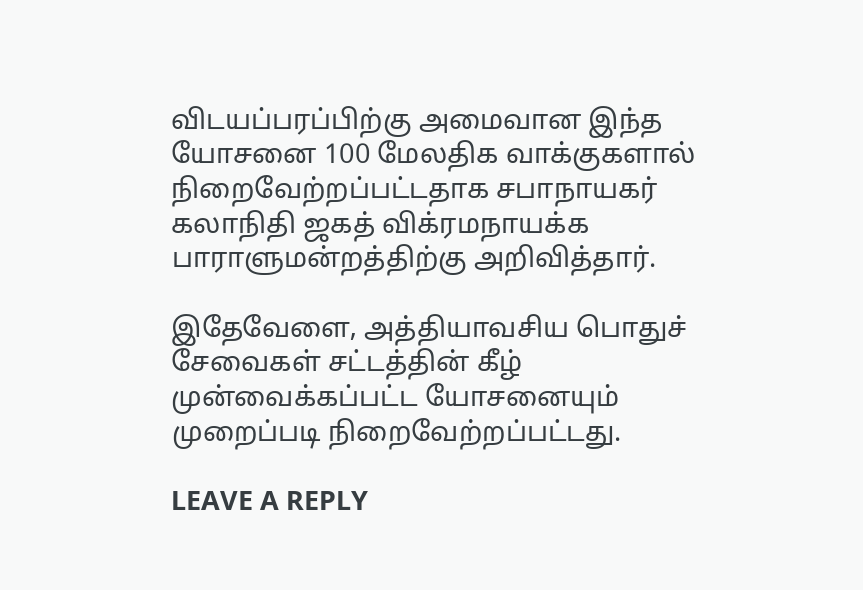விடயப்பரப்பிற்கு அமைவான இந்த யோசனை 100 மேலதிக வாக்குகளால் நிறைவேற்றப்பட்டதாக சபாநாயகர் கலாநிதி ஜகத் விக்ரமநாயக்க பாராளுமன்றத்திற்கு அறிவித்தார்.

இதேவேளை, அத்தியாவசிய பொதுச் சேவைகள் சட்டத்தின் கீழ் முன்வைக்கப்பட்ட யோசனையும் முறைப்படி நிறைவேற்றப்பட்டது.

LEAVE A REPLY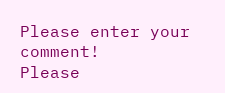Please enter your comment!
Please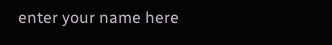enter your name here